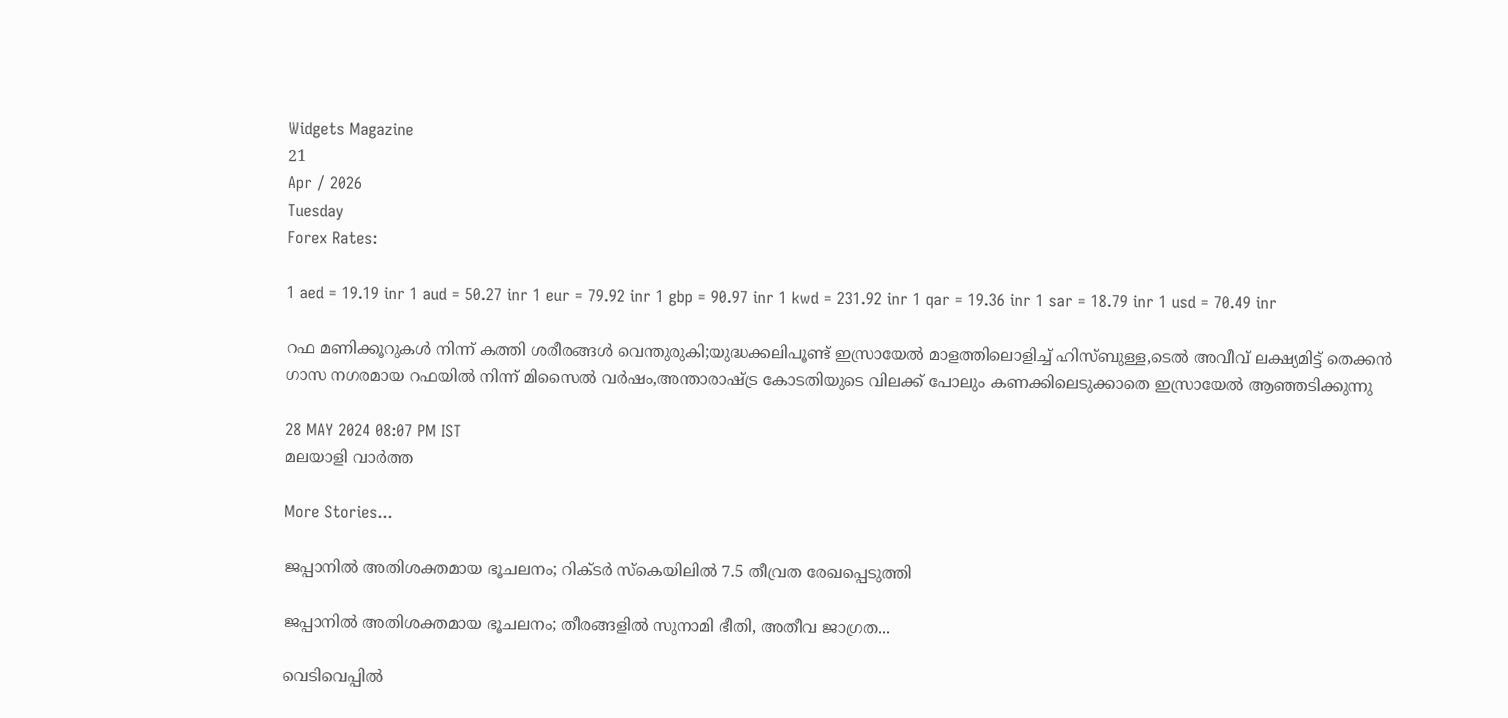Widgets Magazine
21
Apr / 2026
Tuesday
Forex Rates:

1 aed = 19.19 inr 1 aud = 50.27 inr 1 eur = 79.92 inr 1 gbp = 90.97 inr 1 kwd = 231.92 inr 1 qar = 19.36 inr 1 sar = 18.79 inr 1 usd = 70.49 inr

റഫ മണിക്കൂറുകള്‍ നിന്ന് കത്തി ശരീരങ്ങള്‍ വെന്തുരുകി;യുദ്ധക്കലിപൂണ്ട് ഇസ്രായേല്‍ മാളത്തിലൊളിച്ച് ഹിസ്ബുള്ള,ടെല്‍ അവീവ് ലക്ഷ്യമിട്ട് തെക്കന്‍ ഗാസ നഗരമായ റഫയില്‍ നിന്ന് മിസൈല്‍ വര്‍ഷം,അന്താരാഷ്ട്ര കോടതിയുടെ വിലക്ക് പോലും കണക്കിലെടുക്കാതെ ഇസ്രായേല്‍ ആഞ്ഞടിക്കുന്നു

28 MAY 2024 08:07 PM IST
മലയാളി വാര്‍ത്ത

More Stories...

ജപ്പാനില്‍ അതിശക്തമായ ഭൂചലനം; റിക്ടര്‍ സ്‌കെയിലില്‍ 7.5 തീവ്രത രേഖപ്പെടുത്തി

ജപ്പാനിൽ അതിശക്തമായ ഭൂചലനം; തീരങ്ങളിൽ സുനാമി ഭീതി, അതീവ ജാഗ്രത...

വെടിവെപ്പില്‍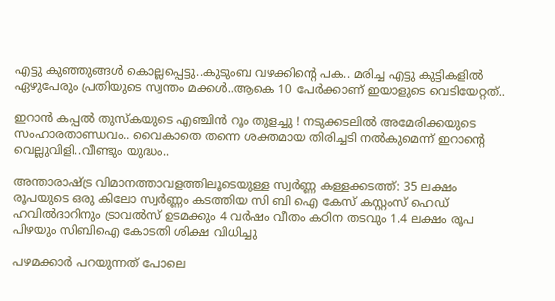എട്ടു കുഞ്ഞുങ്ങള്‍ കൊല്ലപ്പെട്ടു..കുടുംബ വഴക്കിന്റെ പക.. മരിച്ച എട്ടു കുട്ടികളില്‍ ഏഴുപേരും പ്രതിയുടെ സ്വന്തം മക്കൾ..ആകെ 10 പേര്‍ക്കാണ് ഇയാളുടെ വെടിയേറ്റത്..

ഇറാൻ കപ്പൽ തുസ്‌കയുടെ എഞ്ചിൻ റൂം തുളച്ചു ! നടുക്കടലിൽ അമേരിക്കയുടെ സംഹാരതാണ്ഡവം.. വൈകാതെ തന്നെ ശക്തമായ തിരിച്ചടി നല്‍കുമെന്ന് ഇറാന്റെ വെല്ലുവിളി..വീണ്ടും യുദ്ധം..

അന്താരാഷ്ട്ര വിമാനത്താവളത്തിലൂടെയുള്ള സ്വർണ്ണ കള്ളക്കടത്ത്: 35 ലക്ഷം രൂപയുടെ ഒരു കിലോ സ്വർണ്ണം കടത്തിയ സി ബി ഐ കേസ് കസ്റ്റംസ് ഹെഡ് ഹവിൽദാറിനും ട്രാവൽസ് ഉടമക്കും 4 വർഷം വീതം കഠിന തടവും 1.4 ലക്ഷം രൂപ പിഴയും സിബിഐ കോടതി ശിക്ഷ വിധിച്ചു

പഴമക്കാര്‍ പറയുന്നത് പോലെ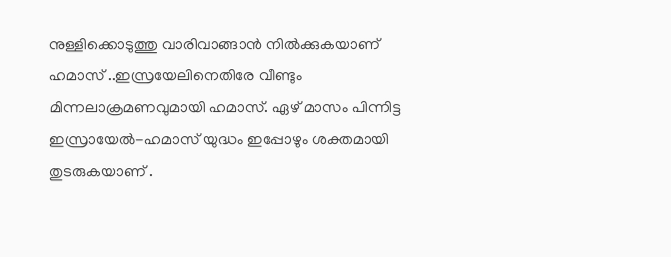നുള്ളിക്കൊടുത്തു വാരിവാങ്ങാന്‍ നില്‍ക്കുകയാണ് ഹമാസ് ..ഇസ്രയേലിനെതിരേ വീണ്ടും മിന്നലാക്രമണവുമായി ഹമാസ്. ഏഴ് മാസം പിന്നിട്ട ഇസ്രായേല്‍-ഹമാസ് യുദ്ധം ഇപ്പോഴും ശക്തമായി തുടരുകയാണ് .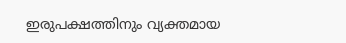ഇരുപക്ഷത്തിനും വ്യക്തമായ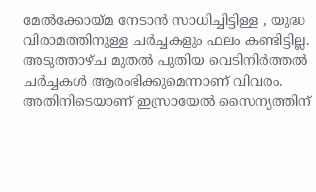മേല്‍ക്കോയ്മ നേടാന്‍ സാധിച്ചിട്ടിള്ള , യുദ്ധ വിരാമത്തിനുള്ള ചര്‍ച്ചകളും ഫലം കണ്ടിട്ടില്ല. അടുത്താഴ്ച മുതല്‍ പുതിയ വെടിനിര്‍ത്തല്‍ ചര്‍ച്ചകള്‍ ആരംഭിക്കുമെന്നാണ് വിവരം. അതിനിടെയാണ് ഇസ്രായേല്‍ സൈന്യത്തിന്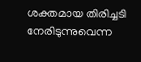ശക്തമായ തിരിച്ചടി നേരിടുന്നുവെന്ന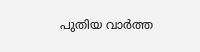പുതിയ വാര്‍ത്ത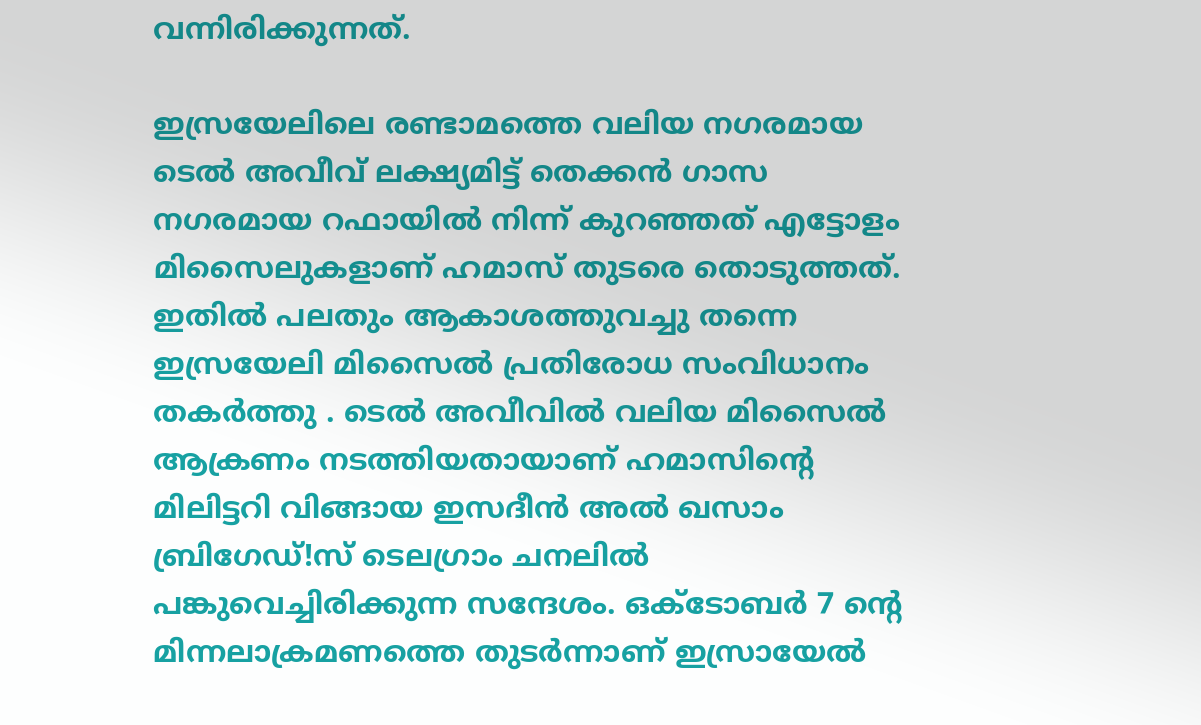വന്നിരിക്കുന്നത്.

ഇസ്രയേലിലെ രണ്ടാമത്തെ വലിയ നഗരമായ ടെല്‍ അവീവ് ലക്ഷ്യമിട്ട് തെക്കന്‍ ഗാസ നഗരമായ റഫായില്‍ നിന്ന് കുറഞ്ഞത് എട്ടോളം മിസൈലുകളാണ് ഹമാസ് തുടരെ തൊടുത്തത്. ഇതില്‍ പലതും ആകാശത്തുവച്ചു തന്നെ ഇസ്രയേലി മിസൈല്‍ പ്രതിരോധ സംവിധാനം തകര്‍ത്തു . ടെല്‍ അവീവില്‍ വലിയ മിസൈല്‍ ആക്രണം നടത്തിയതായാണ് ഹമാസിന്റെ മിലിട്ടറി വിങ്ങായ ഇസദീന്‍ അല്‍ ഖസാം ബ്രിഗേഡ്!സ് ടെലഗ്രാം ചനലില്‍ പങ്കുവെച്ചിരിക്കുന്ന സന്ദേശം. ഒക്ടോബര്‍ 7 ന്റെ മിന്നലാക്രമണത്തെ തുടര്‍ന്നാണ് ഇസ്രായേല്‍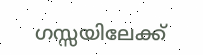ഗസ്സയിലേക്ക്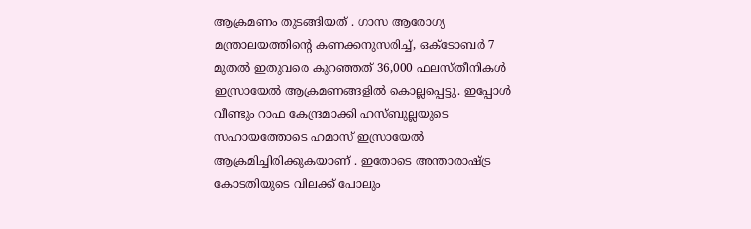ആക്രമണം തുടങ്ങിയത് . ഗാസ ആരോഗ്യ മന്ത്രാലയത്തിന്റെ കണക്കനുസരിച്ച്, ഒക്ടോബര്‍ 7 മുതല്‍ ഇതുവരെ കുറഞ്ഞത് 36,000 ഫലസ്തീനികള്‍ ഇസ്രായേല്‍ ആക്രമണങ്ങളില്‍ കൊല്ലപ്പെട്ടു. ഇപ്പോള്‍ വീണ്ടും റാഫ കേന്ദ്രമാക്കി ഹസ്ബുല്ലയുടെ സഹായത്തോടെ ഹമാസ് ഇസ്രായേല്‍ ആക്രമിച്ചിരിക്കുകയാണ് . ഇതോടെ അന്താരാഷ്ട്ര കോടതിയുടെ വിലക്ക് പോലും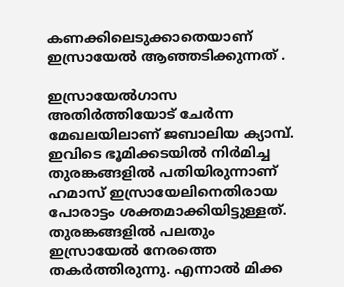കണക്കിലെടുക്കാതെയാണ് ഇസ്രായേല്‍ ആഞ്ഞടിക്കുന്നത് .

ഇസ്രായേല്‍ഗാസ അതിര്‍ത്തിയോട് ചേര്‍ന്ന മേഖലയിലാണ് ജബാലിയ ക്യാമ്പ്. ഇവിടെ ഭൂമിക്കടയില്‍ നിര്‍മിച്ച തുരങ്കങ്ങളില്‍ പതിയിരുന്നാണ് ഹമാസ് ഇസ്രായേലിനെതിരായ പോരാട്ടം ശക്തമാക്കിയിട്ടുള്ളത്. തുരങ്കങ്ങളില്‍ പലതും ഇസ്രായേല്‍ നേരത്തെ തകര്‍ത്തിരുന്നു. എന്നാല്‍ മിക്ക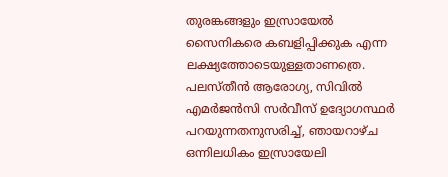തുരങ്കങ്ങളും ഇസ്രായേല്‍ സൈനികരെ കബളിപ്പിക്കുക എന്ന ലക്ഷ്യത്തോടെയുള്ളതാണത്രെ. പലസ്തീന്‍ ആരോഗ്യ, സിവില്‍ എമര്‍ജന്‍സി സര്‍വീസ് ഉദ്യോഗസ്ഥര്‍ പറയുന്നതനുസരിച്ച്, ഞായറാഴ്ച ഒന്നിലധികം ഇസ്രായേലി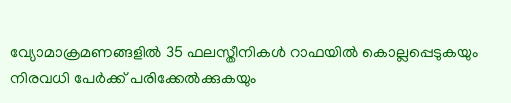വ്യോമാക്രമണങ്ങളില്‍ 35 ഫലസ്തീനികള്‍ റാഫയില്‍ കൊല്ലപ്പെടുകയും നിരവധി പേര്‍ക്ക് പരിക്കേല്‍ക്കുകയും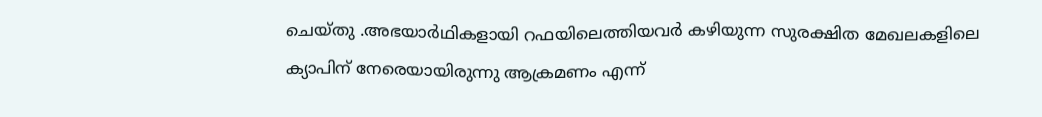ചെയ്തു .അഭയാര്‍ഥികളായി റഫയിലെത്തിയവര്‍ കഴിയുന്ന സുരക്ഷിത മേഖലകളിലെ ക്യാപിന് നേരെയായിരുന്നു ആക്രമണം എന്ന്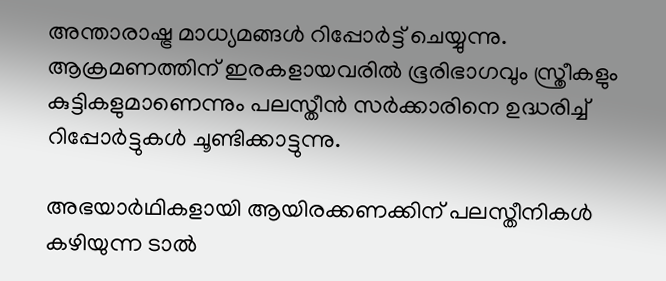അന്താരാഷ്ട്ര മാധ്യമങ്ങള്‍ റിപ്പോര്‍ട്ട് ചെയ്യുന്നു. ആക്രമണത്തിന് ഇരകളായവരില്‍ ഭൂരിഭാഗവും സ്ത്രീകളും കുട്ടികളുമാണെന്നും പലസ്തീന്‍ സര്‍ക്കാരിനെ ഉദ്ധരിച്ച് റിപ്പോര്‍ട്ടുകള്‍ ചൂണ്ടിക്കാട്ടുന്നു.

അഭയാര്‍ഥികളായി ആയിരക്കണക്കിന് പലസ്തീനികള്‍ കഴിയുന്ന ടാല്‍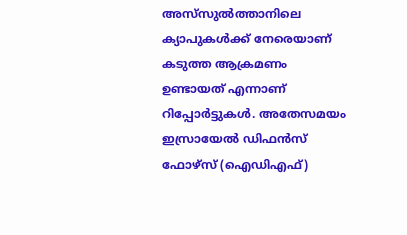അസ്‌സുല്‍ത്താനിലെ ക്യാപുകള്‍ക്ക് നേരെയാണ് കടുത്ത ആക്രമണം ഉണ്ടായത് എന്നാണ് റിപ്പോര്‍ട്ടുകള്‍. അതേസമയം ഇസ്രായേല്‍ ഡിഫന്‍സ് ഫോഴ്‌സ് (ഐഡിഎഫ്)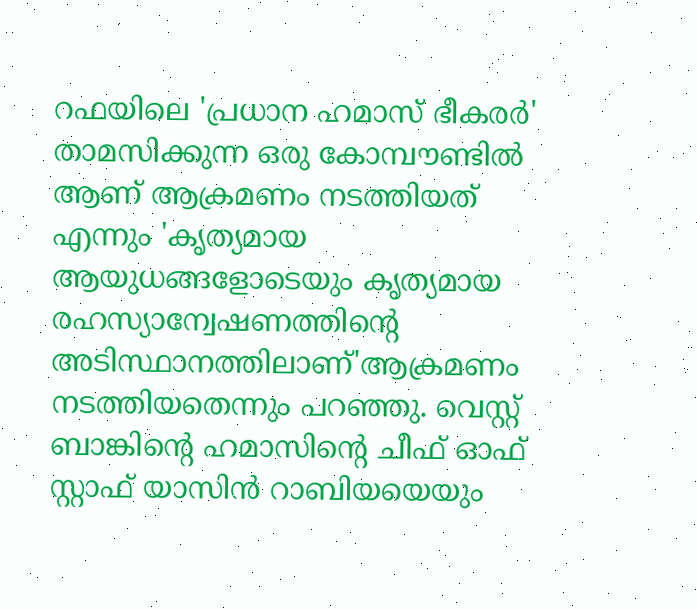റഫയിലെ 'പ്രധാന ഹമാസ് ഭീകരര്‍' താമസിക്കുന്ന ഒരു കോമ്പൗണ്ടില്‍ ആണ് ആക്രമണം നടത്തിയത് എന്നും 'കൃത്യമായ ആയുധങ്ങളോടെയും കൃത്യമായ രഹസ്യാന്വേഷണത്തിന്റെ അടിസ്ഥാനത്തിലാണ്'ആക്രമണം നടത്തിയതെന്നും പറഞ്ഞു. വെസ്റ്റ് ബാങ്കിന്റെ ഹമാസിന്റെ ചീഫ് ഓഫ് സ്റ്റാഫ് യാസിന്‍ റാബിയയെയും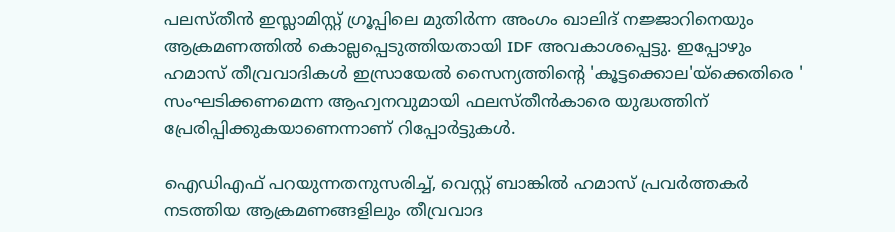പലസ്തീന്‍ ഇസ്ലാമിസ്റ്റ് ഗ്രൂപ്പിലെ മുതിര്‍ന്ന അംഗം ഖാലിദ് നജ്ജാറിനെയും ആക്രമണത്തില്‍ കൊല്ലപ്പെടുത്തിയതായി IDF അവകാശപ്പെട്ടു. ഇപ്പോഴും ഹമാസ് തീവ്രവാദികള്‍ ഇസ്രായേല്‍ സൈന്യത്തിന്റെ 'കൂട്ടക്കൊല'യ്‌ക്കെതിരെ ' സംഘടിക്കണമെന്ന ആഹ്വനവുമായി ഫലസ്തീന്‍കാരെ യുദ്ധത്തിന് പ്രേരിപ്പിക്കുകയാണെന്നാണ് റിപ്പോര്‍ട്ടുകള്‍.

ഐഡിഎഫ് പറയുന്നതനുസരിച്ച്, വെസ്റ്റ് ബാങ്കില്‍ ഹമാസ് പ്രവര്‍ത്തകര്‍ നടത്തിയ ആക്രമണങ്ങളിലും തീവ്രവാദ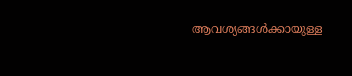ആവശ്യങ്ങള്‍ക്കായുള്ള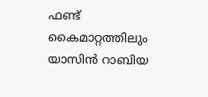ഫണ്ട് കൈമാറ്റത്തിലും യാസിന്‍ റാബിയ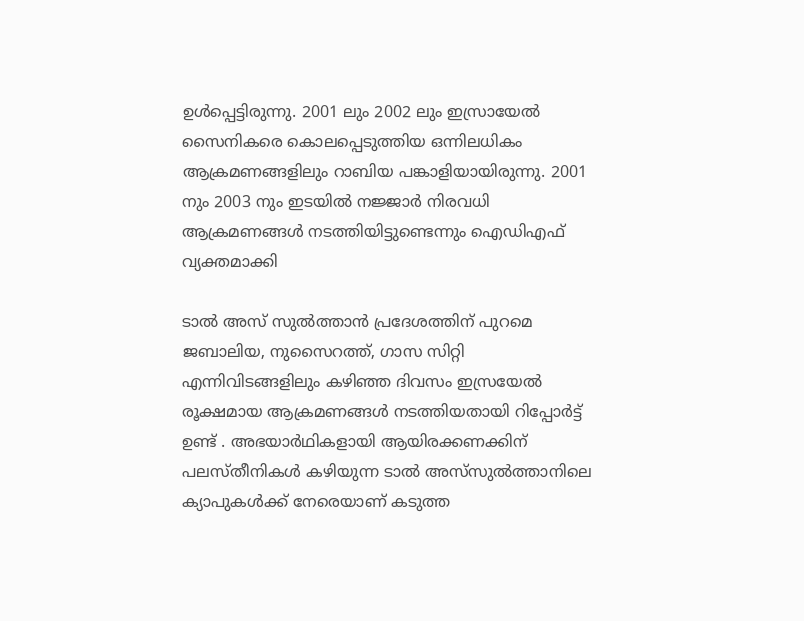ഉള്‍പ്പെട്ടിരുന്നു. 2001 ലും 2002 ലും ഇസ്രായേല്‍ സൈനികരെ കൊലപ്പെടുത്തിയ ഒന്നിലധികം ആക്രമണങ്ങളിലും റാബിയ പങ്കാളിയായിരുന്നു. 2001 നും 2003 നും ഇടയില്‍ നജ്ജാര്‍ നിരവധി ആക്രമണങ്ങള്‍ നടത്തിയിട്ടുണ്ടെന്നും ഐഡിഎഫ് വ്യക്തമാക്കി

ടാല്‍ അസ് സുല്‍ത്താന്‍ പ്രദേശത്തിന് പുറമെ ജബാലിയ, നുസൈറത്ത്, ഗാസ സിറ്റി എന്നിവിടങ്ങളിലും കഴിഞ്ഞ ദിവസം ഇസ്രയേല്‍ രൂക്ഷമായ ആക്രമണങ്ങള്‍ നടത്തിയതായി റിപ്പോര്‍ട്ട് ഉണ്ട് . അഭയാര്‍ഥികളായി ആയിരക്കണക്കിന് പലസ്തീനികള്‍ കഴിയുന്ന ടാല്‍ അസ്‌സുല്‍ത്താനിലെ ക്യാപുകള്‍ക്ക് നേരെയാണ് കടുത്ത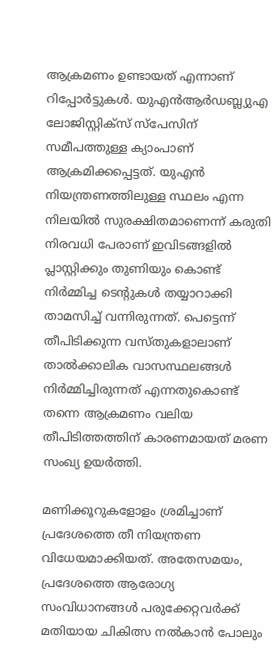ആക്രമണം ഉണ്ടായത് എന്നാണ് റിപ്പോര്‍ട്ടുകള്‍. യുഎന്‍ആര്‍ഡബ്ല്യുഎ ലോജിസ്റ്റിക്‌സ് സ്‌പേസിന് സമീപത്തുള്ള ക്യാംപാണ് ആക്രമിക്കപ്പെട്ടത്. യുഎന്‍ നിയന്ത്രണത്തിലുള്ള സ്ഥലം എന്ന നിലയില്‍ സുരക്ഷിതമാണെന്ന് കരുതി നിരവധി പേരാണ് ഇവിടങ്ങളില്‍ പ്ലാസ്റ്റിക്കും തുണിയും കൊണ്ട് നിര്‍മ്മിച്ച ടെന്റുകള്‍ തയ്യാറാക്കി താമസിച്ച് വന്നിരുന്നത്. പെട്ടെന്ന് തീപിടിക്കുന്ന വസ്തുകളാലാണ് താല്‍ക്കാലിക വാസസ്ഥലങ്ങള്‍ നിര്‍മ്മിച്ചിരുന്നത് എന്നതുകൊണ്ട് തന്നെ ആക്രമണം വലിയ തീപിടിത്തത്തിന് കാരണമായത് മരണ സംഖ്യ ഉയര്‍ത്തി.

മണിക്കൂറുകളോളം ശ്രമിച്ചാണ് പ്രദേശത്തെ തീ നിയന്ത്രണ വിധേയമാക്കിയത്. അതേസമയം, പ്രദേശത്തെ ആരോഗ്യ സംവിധാനങ്ങള്‍ പരുക്കേറ്റവര്‍ക്ക് മതിയായ ചികിത്സ നല്‍കാന്‍ പോലും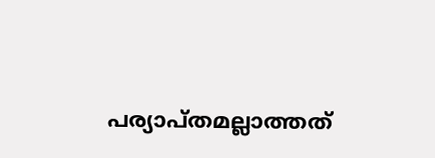പര്യാപ്തമല്ലാത്തത്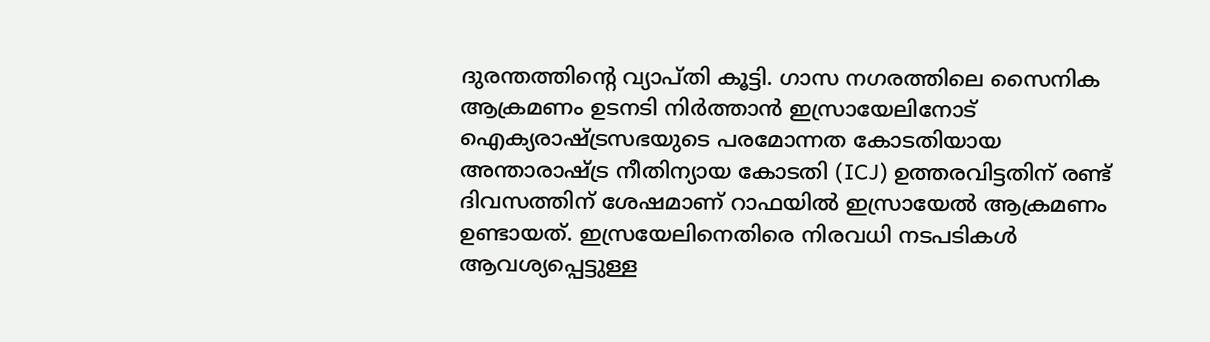ദുരന്തത്തിന്റെ വ്യാപ്തി കൂട്ടി. ഗാസ നഗരത്തിലെ സൈനിക ആക്രമണം ഉടനടി നിര്‍ത്താന്‍ ഇസ്രായേലിനോട് ഐക്യരാഷ്ട്രസഭയുടെ പരമോന്നത കോടതിയായ അന്താരാഷ്ട്ര നീതിന്യായ കോടതി (ICJ) ഉത്തരവിട്ടതിന് രണ്ട് ദിവസത്തിന് ശേഷമാണ് റാഫയില്‍ ഇസ്രായേല്‍ ആക്രമണം ഉണ്ടായത്. ഇസ്രയേലിനെതിരെ നിരവധി നടപടികള്‍ ആവശ്യപ്പെട്ടുള്ള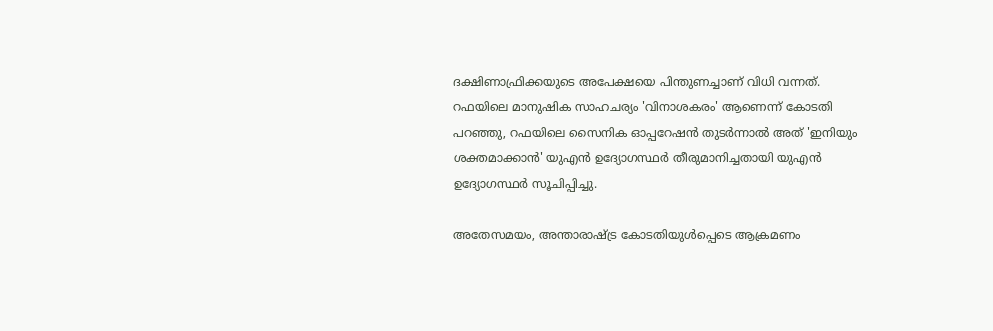ദക്ഷിണാഫ്രിക്കയുടെ അപേക്ഷയെ പിന്തുണച്ചാണ് വിധി വന്നത്. റഫയിലെ മാനുഷിക സാഹചര്യം 'വിനാശകരം' ആണെന്ന് കോടതി പറഞ്ഞു, റഫയിലെ സൈനിക ഓപ്പറേഷന്‍ തുടര്‍ന്നാല്‍ അത് 'ഇനിയും ശക്തമാക്കാന്‍' യുഎന്‍ ഉദ്യോഗസ്ഥര്‍ തീരുമാനിച്ചതായി യുഎന്‍ ഉദ്യോഗസ്ഥര്‍ സൂചിപ്പിച്ചു.

അതേസമയം, അന്താരാഷ്ട്ര കോടതിയുള്‍പ്പെടെ ആക്രമണം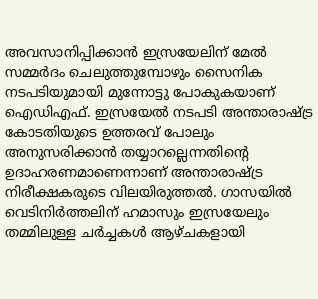അവസാനിപ്പിക്കാന്‍ ഇസ്രയേലിന് മേല്‍ സമ്മര്‍ദം ചെലുത്തുമ്പോഴും സൈനിക നടപടിയുമായി മുന്നോട്ടു പോകുകയാണ് ഐഡിഎഫ്. ഇസ്രയേല്‍ നടപടി അന്താരാഷ്ട്ര കോടതിയുടെ ഉത്തരവ് പോലും അനുസരിക്കാന്‍ തയ്യാറല്ലെന്നതിന്റെ ഉദാഹരണമാണെന്നാണ് അന്താരാഷ്ട്ര നിരീക്ഷകരുടെ വിലയിരുത്തല്‍. ഗാസയില്‍ വെടിനിര്‍ത്തലിന് ഹമാസും ഇസ്രയേലും തമ്മിലുള്ള ചര്‍ച്ചകള്‍ ആഴ്ചകളായി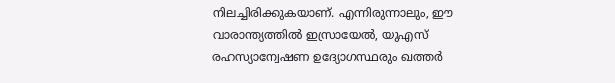നിലച്ചിരിക്കുകയാണ്. എന്നിരുന്നാലും, ഈ വാരാന്ത്യത്തില്‍ ഇസ്രായേല്‍, യുഎസ് രഹസ്യാന്വേഷണ ഉദ്യോഗസ്ഥരും ഖത്തര്‍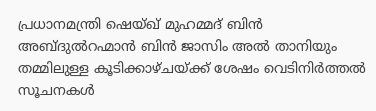പ്രധാനമന്ത്രി ഷെയ്ഖ് മുഹമ്മദ് ബിന്‍ അബ്ദുല്‍റഹ്മാന്‍ ബിന്‍ ജാസിം അല്‍ താനിയും തമ്മിലുള്ള കൂടിക്കാഴ്ചയ്ക്ക് ശേഷം വെടിനിര്‍ത്തല്‍ സൂചനകള്‍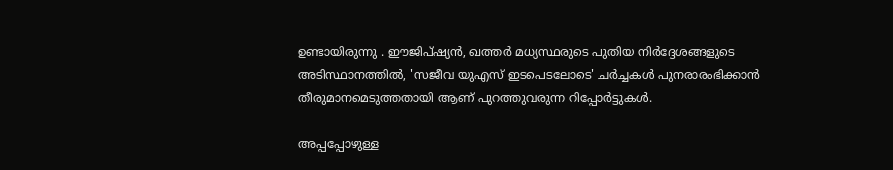ഉണ്ടായിരുന്നു . ഈജിപ്ഷ്യന്‍, ഖത്തര്‍ മധ്യസ്ഥരുടെ പുതിയ നിര്‍ദ്ദേശങ്ങളുടെ അടിസ്ഥാനത്തില്‍, 'സജീവ യുഎസ് ഇടപെടലോടെ' ചര്‍ച്ചകള്‍ പുനരാരംഭിക്കാന്‍ തീരുമാനമെടുത്തതായി ആണ് പുറത്തുവരുന്ന റിപ്പോര്‍ട്ടുകള്‍.

അപ്പപ്പോഴുള്ള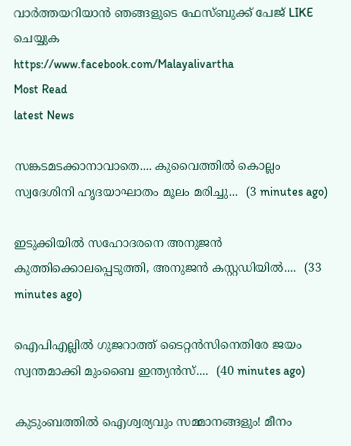വാര്‍ത്തയറിയാന്‍ ഞങ്ങളുടെ ഫേസ്‌ബുക്ക്‌ പേജ് LIKE ചെയ്യുക
https://www.facebook.com/Malayalivartha
Most Read
latest News

സങ്കടമടക്കാനാവാതെ.... കുവൈത്തിൽ കൊല്ലം സ്വദേശിനി ഹൃദയാഘാതം മൂലം മരിച്ചു...  (3 minutes ago)

ഇടുക്കിയിൽ സഹോദരനെ അനുജൻ കുത്തിക്കൊലപ്പെടുത്തി, അനുജൻ കസ്റ്റഡിയിൽ....  (33 minutes ago)

ഐപിഎല്ലിൽ ഗുജറാത്ത് ടൈറ്റൻസിനെതിരേ ജയം സ്വന്തമാക്കി മുംബൈ ഇന്ത്യൻസ്....  (40 minutes ago)

കുടുംബത്തിൽ ഐശ്വര്യവും സമ്മാനങ്ങളും! മീനം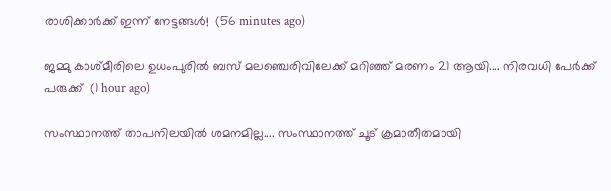രാശിക്കാർക്ക് ഇന്ന് നേട്ടങ്ങൾ!  (56 minutes ago)

ജമ്മു കാശ്മീരിലെ ഉധംപുരിൽ ബസ് മലഞ്ചെരിവിലേക്ക് മറിഞ്ഞ് മരണം 21 ആയി.... നിരവധി പേർക്ക് പരുക്ക്  (1 hour ago)

സംസ്ഥാനത്ത് താപനിലയിൽ ശമനമില്ല.... സംസ്ഥാനത്ത് ചൂട് ക്രമാതീതമായി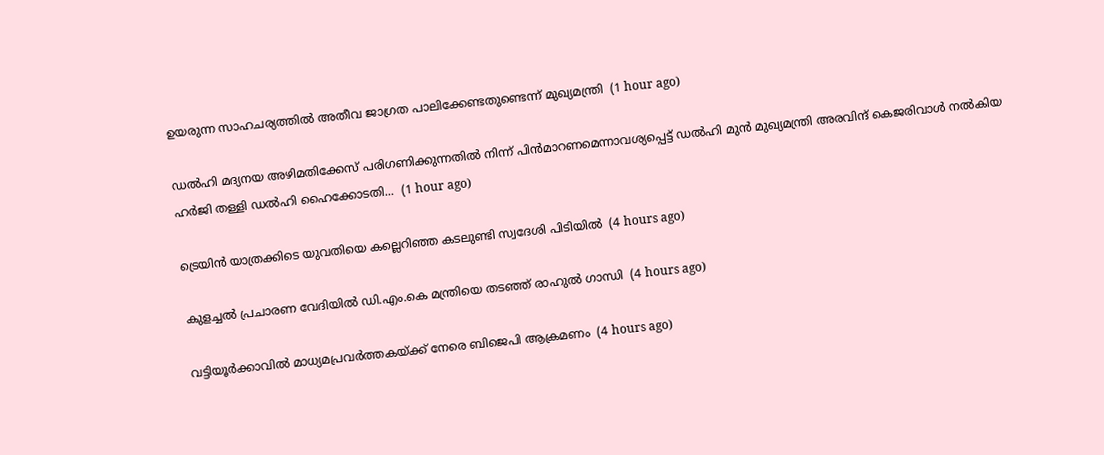ഉയരുന്ന സാഹചര്യത്തിൽ അതീവ ജാഗ്രത പാലിക്കേണ്ടതുണ്ടെന്ന് മുഖ്യമന്ത്രി  (1 hour ago)

ഡല്‍ഹി മദ്യനയ അഴിമതിക്കേസ് പരിഗണിക്കുന്നതില്‍ നിന്ന് പിന്‍മാറണമെന്നാവശ്യപ്പെട്ട് ഡല്‍ഹി മുന്‍ മുഖ്യമന്ത്രി അരവിന്ദ് കെജരിവാള്‍ നല്‍കിയ ഹര്‍ജി തള്ളി ഡല്‍ഹി ഹൈക്കോടതി...  (1 hour ago)

ട്രെയിന്‍ യാത്രക്കിടെ യുവതിയെ കല്ലെറിഞ്ഞ കടലുണ്ടി സ്വദേശി പിടിയില്‍  (4 hours ago)

കുളച്ചല്‍ പ്രചാരണ വേദിയില്‍ ഡി.എം.കെ മന്ത്രിയെ തടഞ്ഞ് രാഹുല്‍ ഗാന്ധി  (4 hours ago)

വട്ടിയൂര്‍ക്കാവില്‍ മാധ്യമപ്രവര്‍ത്തകയ്ക്ക് നേരെ ബിജെപി ആക്രമണം  (4 hours ago)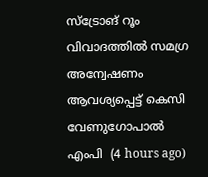സ്‌ട്രോങ് റൂം വിവാദത്തില്‍ സമഗ്ര അന്വേഷണം ആവശ്യപ്പെട്ട് കെസി വേണുഗോപാല്‍ എംപി  (4 hours ago)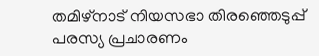തമിഴ്‌നാട് നിയസഭാ തിരഞ്ഞെടുപ്പ് പരസ്യ പ്രചാരണം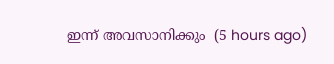ഇന്ന് അവസാനിക്കും  (5 hours ago)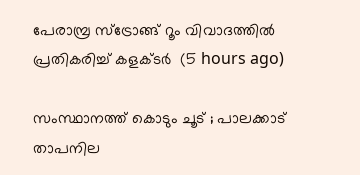പേരാമ്പ്ര സ്‌ട്രോങ്ങ് റൂം വിവാദത്തില്‍ പ്രതികരിച്ച് കളക്ടര്‍  (5 hours ago)

സംസ്ഥാനത്ത് കൊടും ചൂട് ; പാലക്കാട് താപനില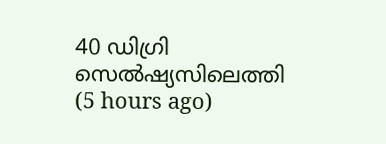40 ഡിഗ്രി സെല്‍ഷ്യസിലെത്തി  (5 hours ago)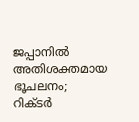ജപ്പാനില്‍ അതിശക്തമായ ഭൂചലനം; റിക്ടര്‍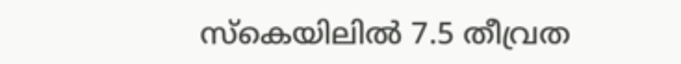സ്‌കെയിലില്‍ 7.5 തീവ്രത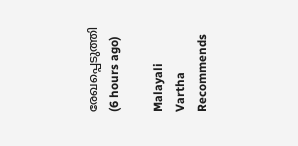രേഖപ്പെടുത്തി  (6 hours ago)

Malayali Vartha Recommends